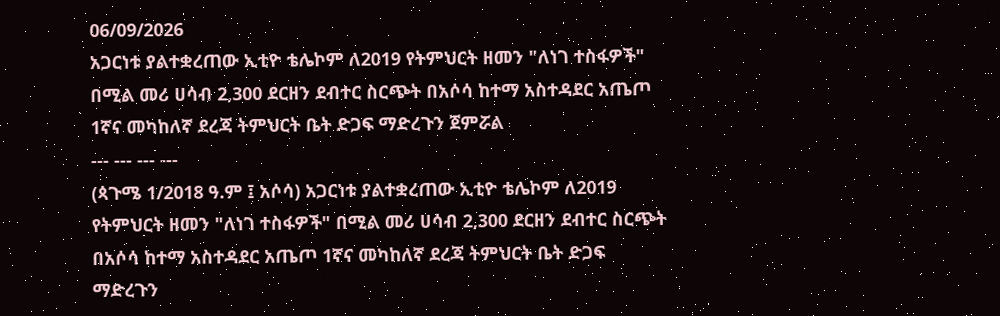06/09/2026
አጋርነቱ ያልተቋረጠው ኢቲዮ ቴሌኮም ለ2019 የትምህርት ዘመን "ለነገ ተስፋዎች" በሚል መሪ ሀሳብ 2,300 ደርዘን ደብተር ስርጭት በአሶሳ ከተማ አስተዳደር አጤጦ 1ኛና መካከለኛ ደረጃ ትምህርት ቤት ድጋፍ ማድረጉን ጀምሯል
--- --- --- ---
(ጳጉሜ 1/2018 ዓ.ም ፤ አሶሳ) አጋርነቱ ያልተቋረጠው ኢቲዮ ቴሌኮም ለ2019 የትምህርት ዘመን "ለነገ ተስፋዎች" በሚል መሪ ሀሳብ 2,300 ደርዘን ደብተር ስርጭት በአሶሳ ከተማ አስተዳደር አጤጦ 1ኛና መካከለኛ ደረጃ ትምህርት ቤት ድጋፍ ማድረጉን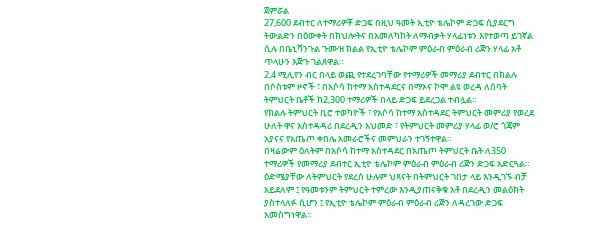ጀምሯል
27,600 ደብተር ለተማሪዎቾ ድጋፍ በዚህ ዓመት ኢቲዮ ቴሌኮም ድጋፍ ሲያደርግ ትውልድን በዕውቀት በክህሎትና በአመለካከት ለማብቃት ሃላፊነቱን እየተወጣ ይገኛል ሲሉ በቤኒሻንጉል ጉሙዝ ክልል የኢቲዮ ቴሌኮም ምዕራብ ምዕራብ ሪጅን ሃላፊ አቶ ጥላሁን እጅጉ ገልጸዋል።
2,4 ሚሊየን ብር በላይ ወጪ የተደረገባቸው የተማሪዎች መማሪያ ደብተር በክልሉ በሶስቱም ዞኖች ፣ በአሶሳ ከተማ አስተዳደርና በማኦና ኮሞ ልዩ ወረዳ ለሰባት ትምህርት ቤቶች ከ2,300 ተማሪዎች በላይ ድጋፍ ይደረጋል ተብሏል።
የክልሉ ትምህርት ቢሮ ተወካዮች ፣ የአሶሳ ከተማ አስተዳደር ትምህርት መምሪያ የወረደ ሁለት ዋና አስተዳዳሪ በደረዲን አህመድ ፣ የትምህርት መምሪያ ሃላፊ ወ/ሮ ጎጃም አያናና የአጤጦ ቀበሌ አመራሮችና መምህራን ተገኝተዋል።
በዛሬውም ዕለትም በአሶሳ ከተማ አስተዳደር በአጤጦ ትምህርት ቤት ለ350 ተማሪዎች የመማሪያ ደብተር ኢቲዮ ቴሌኮም ምዕራብ ምዕራብ ሪጅን ድጋፍ አድርጓል።
ዕድሜያቸው ለትምህርት የደረሰ ሁሉም ህጻናት በትምህርት ገበታ ላይ እንዲገኙ ብቻ አይደለም ፤ የዓመቱንም ትምህርት ተምረው እንዲያጠናቅቁ አቶ በደረዲን መልዕክት ያስተላለፉ ሲሆን ፤ የኢቲዮ ቴሌኮም ምዕራብ ምዕራብ ሪጅን ለዳረገው ድጋፍ አመስግነዋል።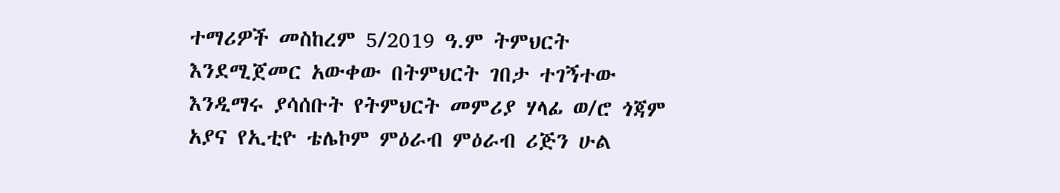ተማሪዎች መስከረም 5/2019 ዓ.ም ትምህርት እንደሚጀመር አውቀው በትምህርት ገበታ ተገኝተው እንዲማሩ ያሳሰቡት የትምህርት መምሪያ ሃላፊ ወ/ሮ ጎጃም አያና የኢቲዮ ቴሌኮም ምዕራብ ምዕራብ ሪጅን ሁል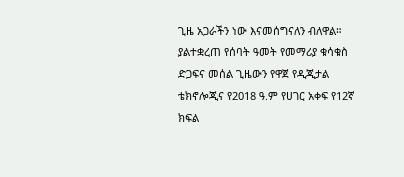ጊዜ አጋራችን ነው እናመሰግናለን ብለዋል።
ያልተቋረጠ የሰባት ዓመት የመማሪያ ቁሳቁስ ድጋፍና መሰል ጊዜውን የዋጀ የዲጂታል ቴክኖሎጂና የ2018 ዓ.ም የሀገር አቀፍ የ12ኛ ክፍል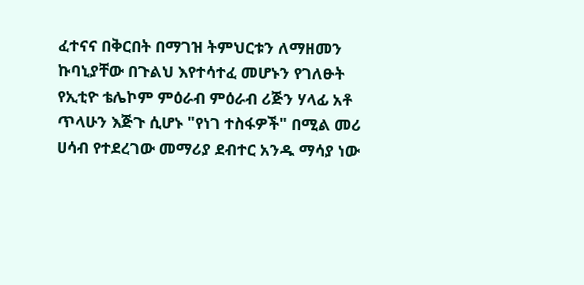ፈተናና በቅርበት በማገዝ ትምህርቱን ለማዘመን ኩባኒያቸው በጉልህ እየተሳተፈ መሆኑን የገለፁት የኢቲዮ ቴሌኮም ምዕራብ ምዕራብ ሪጅን ሃላፊ አቶ ጥላሁን እጅጉ ሲሆኑ "የነገ ተስፋዎች" በሚል መሪ ሀሳብ የተደረገው መማሪያ ደብተር አንዱ ማሳያ ነው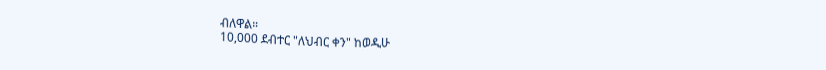ብለዋል።
10,000 ደብተር "ለህብር ቀን" ከወዲሁ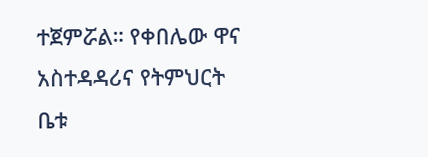ተጀምሯል። የቀበሌው ዋና አስተዳዳሪና የትምህርት ቤቱ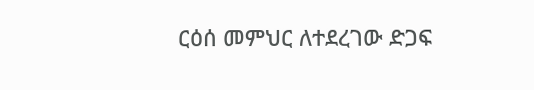ርዕሰ መምህር ለተደረገው ድጋፍ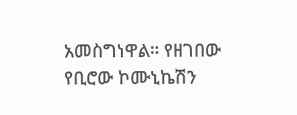አመስግነዋል። የዘገበው የቢሮው ኮሙኒኬሽን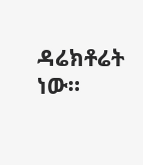ዳሬክቶሬት ነው።